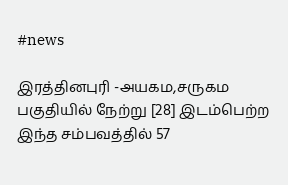#news

இரத்தினபுரி -அயகம,சருகம பகுதியில் நேற்று [28] இடம்பெற்ற இந்த சம்பவத்தில் 57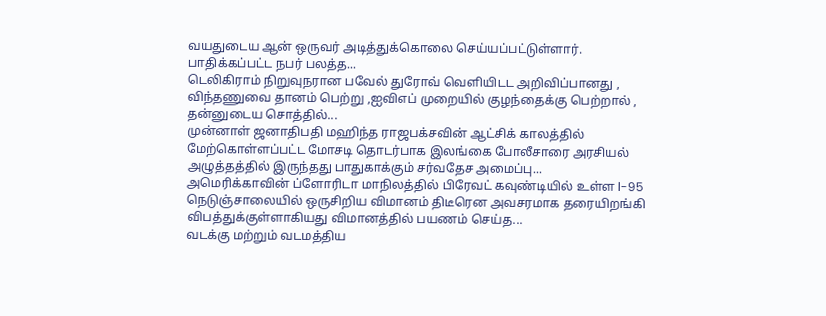வயதுடைய ஆன் ஒருவர் அடித்துக்கொலை செய்யப்பட்டுள்ளார். பாதிக்கப்பட்ட நபர் பலத்த...
டெலிகிராம் நிறுவுநரான பவேல் துரோவ் வெளியிடட அறிவிப்பானது , விந்தணுவை தானம் பெற்று ,ஐவிஎப் முறையில் குழந்தைக்கு பெற்றால் , தன்னுடைய சொத்தில்...
முன்னாள் ஜனாதிபதி மஹிந்த ராஜபக்சவின் ஆட்சிக் காலத்தில் மேற்கொள்ளப்பட்ட மோசடி தொடர்பாக இலங்கை போலீசாரை அரசியல் அழுத்தத்தில் இருந்தது பாதுகாக்கும் சர்வதேச அமைப்பு...
அமெரிக்காவின் ப்ளோரிடா மாநிலத்தில் பிரேவட் கவுண்டியில் உள்ள l-95 நெடுஞ்சாலையில் ஒருசிறிய விமானம் திடீரென அவசரமாக தரையிறங்கி விபத்துக்குள்ளாகியது விமானத்தில் பயணம் செய்த...
வடக்கு மற்றும் வடமத்திய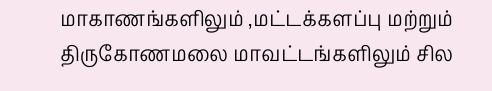மாகாணங்களிலும் ,மட்டக்களப்பு மற்றும் திருகோணமலை மாவட்டங்களிலும் சில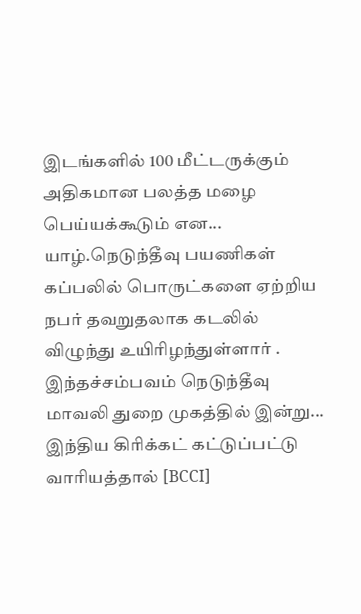இடங்களில் 100 மீட்டருக்கும் அதிகமான பலத்த மழை பெய்யக்கூடும் என...
யாழ்.நெடுந்தீவு பயணிகள் கப்பலில் பொருட்களை ஏற்றிய நபர் தவறுதலாக கடலில் விழுந்து உயிரிழந்துள்ளார் . இந்தச்சம்பவம் நெடுந்தீவு மாவலி துறை முகத்தில் இன்று...
இந்திய கிரிக்கட் கட்டுப்பட்டு வாரியத்தால் [BCCI]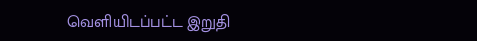வெளியிடப்பட்ட இறுதி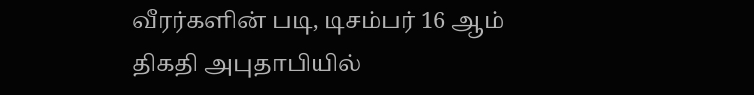வீரர்களின் படி, டிசம்பர் 16 ஆம் திகதி அபுதாபியில்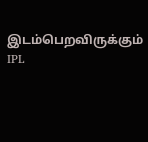இடம்பெறவிருக்கும் IPL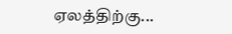ஏலத்திற்கு...